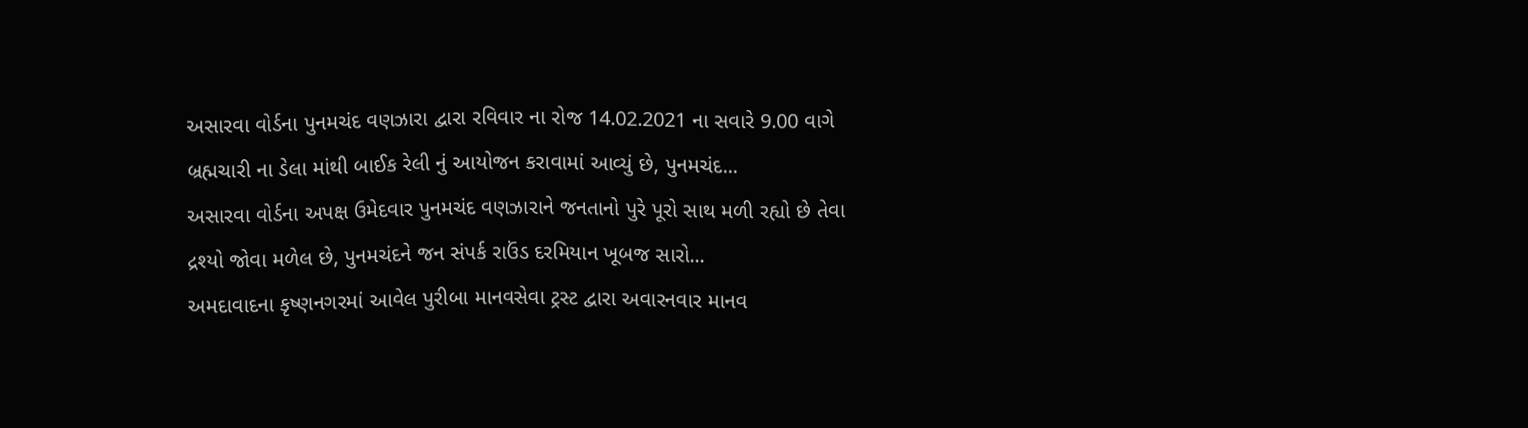અસારવા વોર્ડના પુનમચંદ વણઝારા દ્વારા રવિવાર ના રોજ 14.02.2021 ના સવારે 9.00 વાગે બ્રહ્મચારી ના ડેલા માંથી બાઈક રેલી નું આયોજન કરાવામાં આવ્યું છે, પુનમચંદ...
અસારવા વોર્ડના અપક્ષ ઉમેદવાર પુનમચંદ વણઝારાને જનતાનો પુરે પૂરો સાથ મળી રહ્યો છે તેવા દ્રશ્યો જોવા મળેલ છે, પુનમચંદને જન સંપર્ક રાઉંડ દરમિયાન ખૂબજ સારો...
અમદાવાદના કૃષ્ણનગરમાં આવેલ પુરીબા માનવસેવા ટ્રસ્ટ દ્વારા અવારનવાર માનવ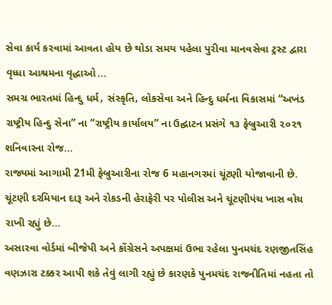સેવા કાર્ય કરવામાં આવતા હોય છે થોડા સમય પહેલા પુરીવા માનવસેવા ટ્રસ્ટ દ્વારા વૃધ્ધા આશ્રમના વૃદ્ધાઓ...
સમગ્ર ભારતમાં હિન્દુ ધર્મ, સંસ્કૃતિ, લોકસેવા અને હિન્દુ ધર્મના વિકાસમાં “અખંડ રાષ્ટ્રીય હિન્દુ સેના” ના “રાષ્ટ્રીય કાર્યાલય” ના ઉદ્ઘાટન પ્રસંગે ૧૩ ફેબ્રુઆરી ૨૦૨૧ શનિવારના રોજ...
રાજ્યમાં આગામી 21મી ફેબ્રુઆરીના રોજ 6 મહાનગરમાં ચૂંટણી યોજાવાની છે. ચૂંટણી દરમિયાન દારૂ અને રોકડની હેરાફેરી પર પોલીસ અને ચૂંટણીપંચ ખાસ વોચ રાખી રહ્યું છે...
અસારવા વોર્ડમાં બીજેપી અને કોંગ્રેસને અપક્ષમાં ઉભા રહેલા પુનમચંદ રણજીતસિંહ વણઝારા ટક્કર આપી શકે તેવું લાગી રહ્યું છે કારણકે પુનમચંદ રાજનીતિમાં નહતા તો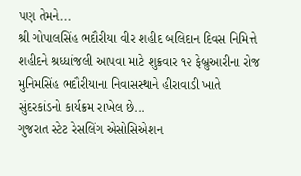પણ તેમને...
શ્રી ગોપાલસિંહ ભદૌરીયા વીર શહીદ બલિદાન દિવસ નિમિત્તે શહીદને શ્રધ્ધાંજલી આપવા માટે શુક્રવાર ૧૨ ફેબ્રુઆરીના રોજ મુનિમસિંહ ભદૌરીયાના નિવાસસ્થાને હીરાવાડી ખાતે સુંદરકાંડનો કાર્યક્રમ રાખેલ છે...
ગુજરાત સ્ટેટ રેસલિંગ એસોસિએશન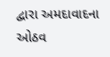દ્વારા અમદાવાદના ઓઠવ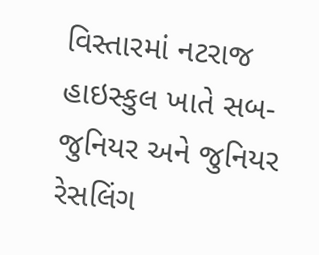વિસ્તારમાં નટરાજ હાઇસ્કુલ ખાતે સબ-જુનિયર અને જુનિયર રેસલિંગ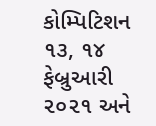કોમ્પિટિશન ૧૩, ૧૪ ફેબ્રુઆરી ૨૦૨૧ અને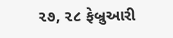૨૭, ૨૮ ફેબ્રુઆરી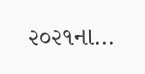૨૦૨૧ના...